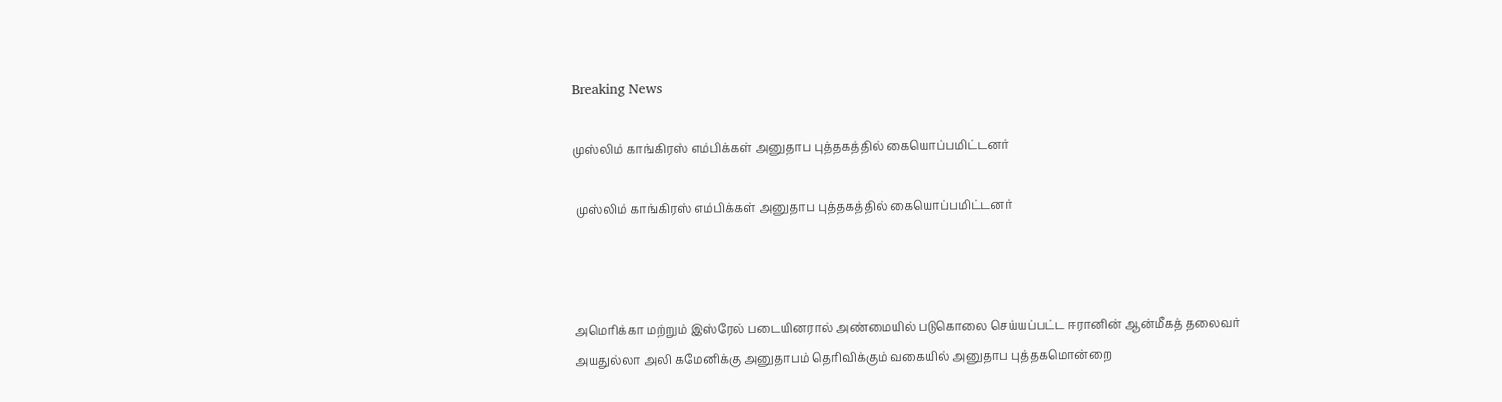Breaking News

முஸ்லிம் காங்கிரஸ் எம்பிக்கள் அனுதாப புத்தகத்தில் கையொப்பமிட்டனர்

 முஸ்லிம் காங்கிரஸ் எம்பிக்கள் அனுதாப புத்தகத்தில் கையொப்பமிட்டனர்



அமெரிக்கா மற்றும் இஸ்ரேல் படையினரால் அண்மையில் படுகொலை செய்யப்பட்ட ஈரானின் ஆன்மீகத் தலைவர் அயதுல்லா அலி கமேனிக்கு அனுதாபம் தெரிவிக்கும் வகையில் அனுதாப புத்தகமொன்றை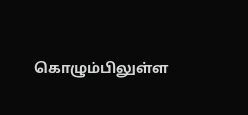கொழும்பிலுள்ள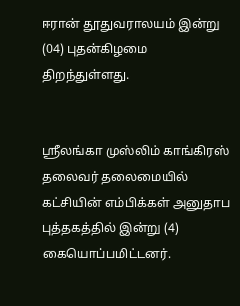ஈரான் தூதுவராலயம் இன்று (04) புதன்கிழமை திறந்துள்ளது.


ஶ்ரீலங்கா முஸ்லிம் காங்கிரஸ் தலைவர் தலைமையில் கட்சியின் எம்பிக்கள் அனுதாப புத்தகத்தில் இன்று (4) கையொப்பமிட்டனர்.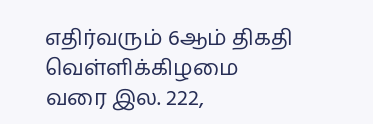எதிர்வரும் 6ஆம் திகதி வெள்ளிக்கிழமை வரை இல. 222,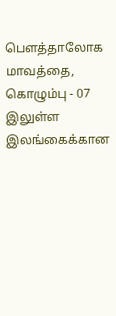பௌத்தாலோக மாவத்தை, கொழும்பு - 07 இலுள்ள இலங்கைக்கான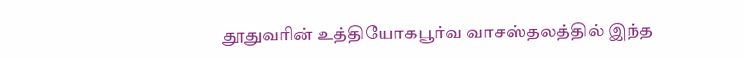தூதுவரின் உத்தியோகபூர்வ வாசஸ்தலத்தில் இந்த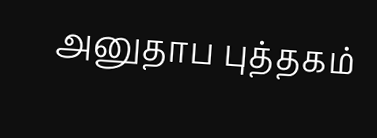அனுதாப புத்தகம்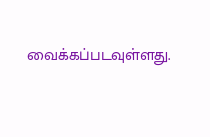வைக்கப்படவுள்ளது.